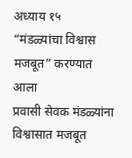अध्याय १५
“मंडळ्यांचा विश्वास मजबूत” करण्यात आला
प्रवासी सेवक मंडळ्यांना विश्वासात मजबूत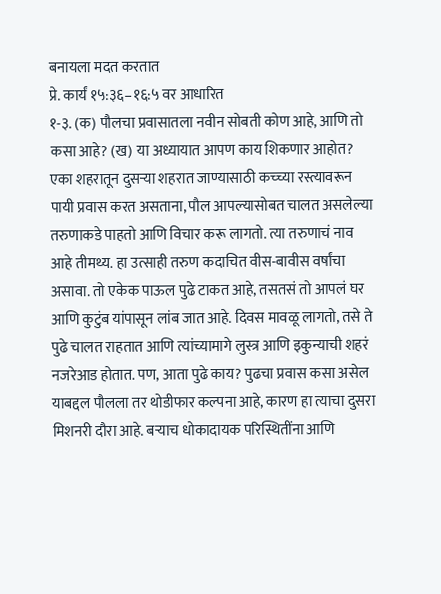बनायला मदत करतात
प्रे. कार्यं १५:३६–१६:५ वर आधारित
१-३. (क) पौलचा प्रवासातला नवीन सोबती कोण आहे, आणि तो कसा आहे? (ख) या अध्यायात आपण काय शिकणार आहोत?
एका शहरातून दुसऱ्या शहरात जाण्यासाठी कच्च्या रस्त्यावरून पायी प्रवास करत असताना, पौल आपल्यासोबत चालत असलेल्या तरुणाकडे पाहतो आणि विचार करू लागतो. त्या तरुणाचं नाव आहे तीमथ्य. हा उत्साही तरुण कदाचित वीस-बावीस वर्षांचा असावा. तो एकेक पाऊल पुढे टाकत आहे, तसतसं तो आपलं घर आणि कुटुंब यांपासून लांब जात आहे. दिवस मावळू लागतो, तसे ते पुढे चालत राहतात आणि त्यांच्यामागे लुस्त्र आणि इकुन्याची शहरं नजरेआड होतात. पण, आता पुढे काय? पुढचा प्रवास कसा असेल याबद्दल पौलला तर थोडीफार कल्पना आहे, कारण हा त्याचा दुसरा मिशनरी दौरा आहे. बऱ्याच धोकादायक परिस्थितींना आणि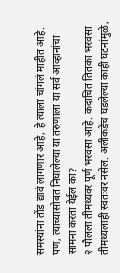समस्यांना तोंड द्यावं लागणार आहे, हे त्याला चांगलं माहीत आहे. पण, त्याच्यासोबत निघालेल्या या तरुणाला या सर्व आव्हानांचा सामना करता येईल का?
२ पौलला तीमथ्यवर पूर्ण भरवसा आहे. कदाचित तितका भरवसा तीमथ्यलाही स्वतःवर नसेल. अलीकडेच घडलेल्या काही घटनांमुळे,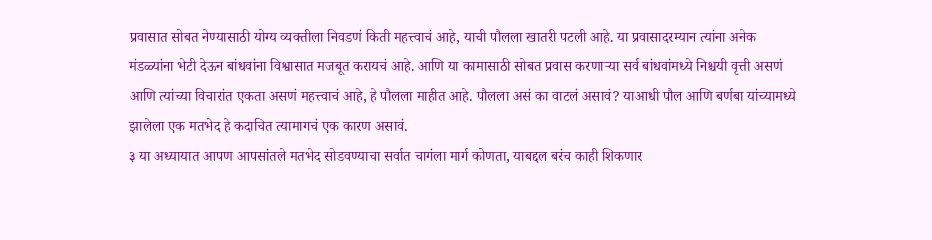प्रवासात सोबत नेण्यासाठी योग्य व्यक्तीला निवडणं किती महत्त्वाचं आहे, याची पौलला खातरी पटली आहे. या प्रवासादरम्यान त्यांना अनेक मंडळ्यांना भेटी देऊन बांधवांना विश्वासात मजबूत करायचं आहे. आणि या कामासाठी सोबत प्रवास करणाऱ्या सर्व बांधवांमध्ये निश्चयी वृत्ती असणं आणि त्यांच्या विचारांत एकता असणं महत्त्वाचं आहे, हे पौलला माहीत आहे. पौलला असं का वाटलं असावं? याआधी पौल आणि बर्णबा यांच्यामध्ये झालेला एक मतभेद हे कदाचित त्यामागचं एक कारण असावं.
३ या अध्यायात आपण आपसांतले मतभेद सोडवण्याचा सर्वात चागंला मार्ग कोणता, याबद्दल बरंच काही शिकणार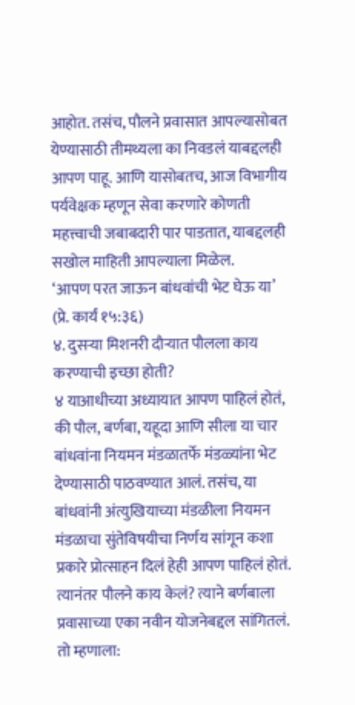आहोत. तसंच, पौलने प्रवासात आपल्यासोबत येण्यासाठी तीमथ्यला का निवडलं याबद्दलही आपण पाहू. आणि यासोबतच, आज विभागीय पर्यवेक्षक म्हणून सेवा करणारे कोणती महत्त्वाची जबाबदारी पार पाडतात, याबद्दलही सखोल माहिती आपल्याला मिळेल.
‘आपण परत जाऊन बांधवांची भेट घेऊ या’ (प्रे. कार्यं १५:३६)
४. दुसऱ्या मिशनरी दौऱ्यात पौलला काय करण्याची इच्छा होती?
४ याआधीच्या अध्यायात आपण पाहिलं होतं, की पौल, बर्णबा, यहूदा आणि सीला या चार बांधवांना नियमन मंडळातर्फे मंडळ्यांना भेट देण्यासाठी पाठवण्यात आलं. तसंच, या बांधवांनी अंत्युखियाच्या मंडळीला नियमन मंडळाचा सुंतेविषयीचा निर्णय सांगून कशा प्रकारे प्रोत्साहन दिलं हेही आपण पाहिलं होतं. त्यानंतर पौलने काय केलं? त्याने बर्णबाला प्रवासाच्या एका नवीन योजनेबद्दल सांगितलं. तो म्हणाला: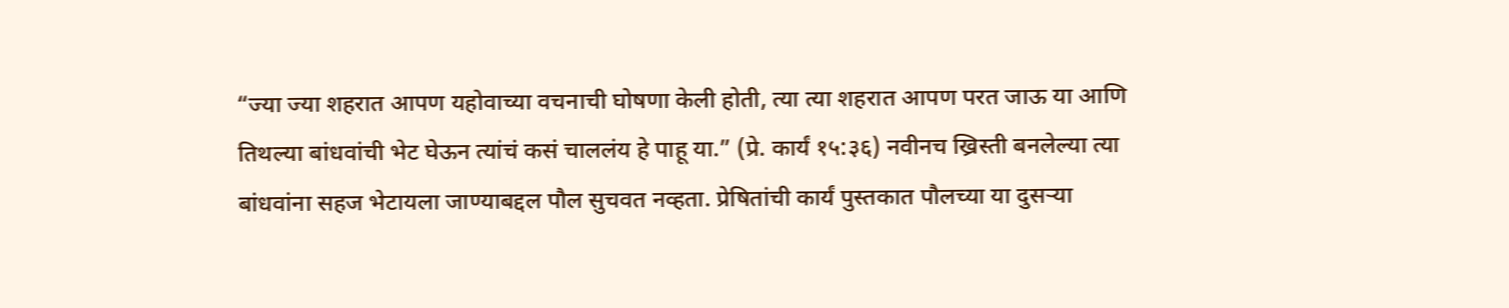“ज्या ज्या शहरात आपण यहोवाच्या वचनाची घोषणा केली होती, त्या त्या शहरात आपण परत जाऊ या आणि तिथल्या बांधवांची भेट घेऊन त्यांचं कसं चाललंय हे पाहू या.” (प्रे. कार्यं १५:३६) नवीनच ख्रिस्ती बनलेल्या त्या बांधवांना सहज भेटायला जाण्याबद्दल पौल सुचवत नव्हता. प्रेषितांची कार्यं पुस्तकात पौलच्या या दुसऱ्या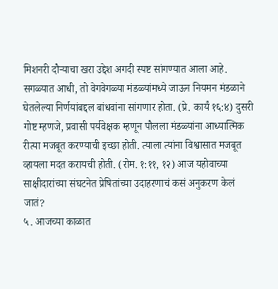मिशनरी दौऱ्याचा खरा उद्देश अगदी स्पष्ट सांगण्यात आला आहे. सगळ्यात आधी, तो वेगवेगळ्या मंडळ्यांमध्ये जाऊन नियमन मंडळाने घेतलेल्या निर्णयांबद्दल बांधवांना सांगणार होता. (प्रे. कार्यं १६:४) दुसरी गोष्ट म्हणजे, प्रवासी पर्यवेक्षक म्हणून पौलला मंडळ्यांना आध्यात्मिक रीत्या मजबूत करण्याची इच्छा होती. त्याला त्यांना विश्वासात मजबूत व्हायला मदत करायची होती. (रोम. १:११, १२) आज यहोवाच्या साक्षीदारांच्या संघटनेत प्रेषितांच्या उदाहरणाचं कसं अनुकरण केलं जातं?
५. आजच्या काळात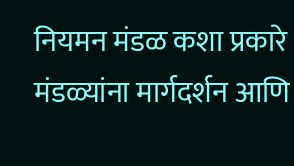नियमन मंडळ कशा प्रकारे मंडळ्यांना मार्गदर्शन आणि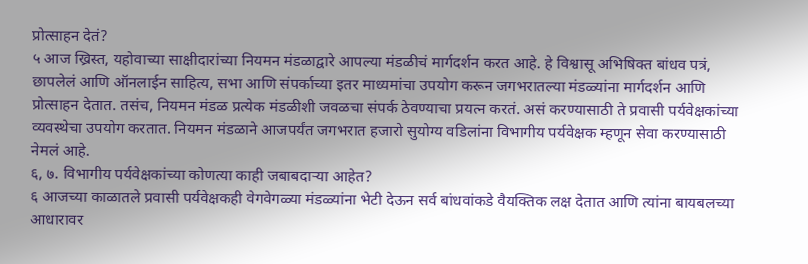प्रोत्साहन देतं?
५ आज ख्रिस्त, यहोवाच्या साक्षीदारांच्या नियमन मंडळाद्वारे आपल्या मंडळीचं मार्गदर्शन करत आहे. हे विश्वासू अभिषिक्त बांधव पत्रं, छापलेलं आणि ऑनलाईन साहित्य, सभा आणि संपर्काच्या इतर माध्यमांचा उपयोग करून जगभरातल्या मंडळ्यांना मार्गदर्शन आणि प्रोत्साहन देतात. तसंच, नियमन मंडळ प्रत्येक मंडळीशी जवळचा संपर्क ठेवण्याचा प्रयत्न करतं. असं करण्यासाठी ते प्रवासी पर्यवेक्षकांच्या व्यवस्थेचा उपयोग करतात. नियमन मंडळाने आजपर्यंत जगभरात हजारो सुयोग्य वडिलांना विभागीय पर्यवेक्षक म्हणून सेवा करण्यासाठी नेमलं आहे.
६, ७. विभागीय पर्यवेक्षकांच्या कोणत्या काही जबाबदाऱ्या आहेत?
६ आजच्या काळातले प्रवासी पर्यवेक्षकही वेगवेगळ्या मंडळ्यांना भेटी देऊन सर्व बांधवांकडे वैयक्तिक लक्ष देतात आणि त्यांना बायबलच्या आधारावर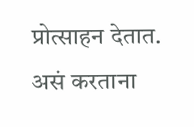प्रोत्साहन देतात. असं करताना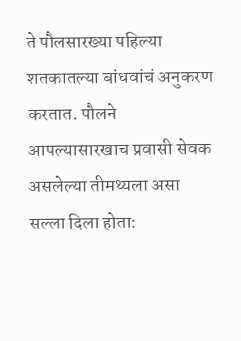ते पौलसारख्या पहिल्या शतकातल्या बांधवांचं अनुकरण करतात. पौलने आपल्यासारखाच प्रवासी सेवक असलेल्या तीमथ्यला असा सल्ला दिला होता: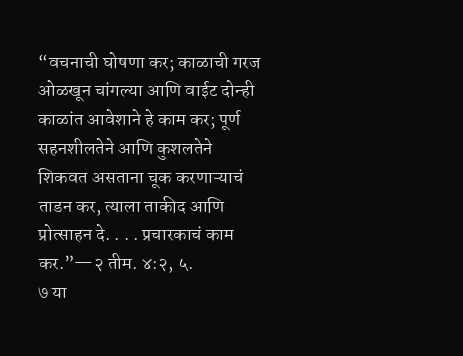“वचनाची घोषणा कर; काळाची गरज ओळखून चांगल्या आणि वाईट दोन्ही काळांत आवेशाने हे काम कर; पूर्ण सहनशीलतेने आणि कुशलतेने शिकवत असताना चूक करणाऱ्याचं ताडन कर, त्याला ताकीद आणि प्रोत्साहन दे. . . . प्रचारकाचं काम कर.”—२ तीम. ४:२, ५.
७ या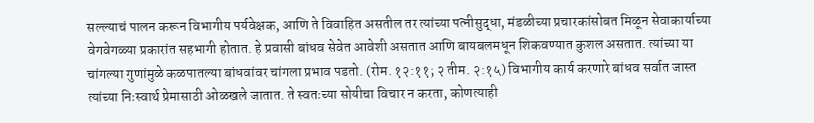सल्ल्याचं पालन करून विभागीय पर्यवेक्षक, आणि ते विवाहित असतील तर त्यांच्या पत्नीसुद्धा, मंडळीच्या प्रचारकांसोबत मिळून सेवाकार्याच्या वेगवेगळ्या प्रकारांत सहभागी होतात. हे प्रवासी बांधव सेवेत आवेशी असतात आणि बायबलमधून शिकवण्यात कुशल असतात. त्यांच्या या चांगल्या गुणांमुळे कळपातल्या बांधवांवर चांगला प्रभाव पडतो. (रोम. १२:११; २ तीम. २:१५) विभागीय कार्य करणारे बांधव सर्वात जास्त त्यांच्या निःस्वार्थ प्रेमासाठी ओळखले जातात. ते स्वतःच्या सोयीचा विचार न करता, कोणत्याही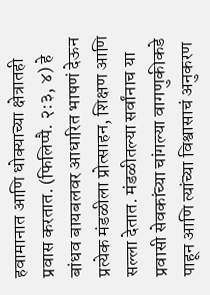हवामानात आणि धोक्याच्या क्षेत्रातही प्रवास करतात. (फिलिप्पै. २:३, ४) हे बांधव बायबलवर आधारित भाषणं देऊन प्रत्येक मंडळीला प्रोत्साहन, शिक्षण आणि सल्ला देतात. मंडळीतल्या सर्वांनाच या प्रवासी सेवकांच्या चांगल्या वागणुकीकडे पाहून आणि त्यांच्या विश्वासाचं अनुकरण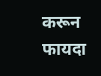करून फायदा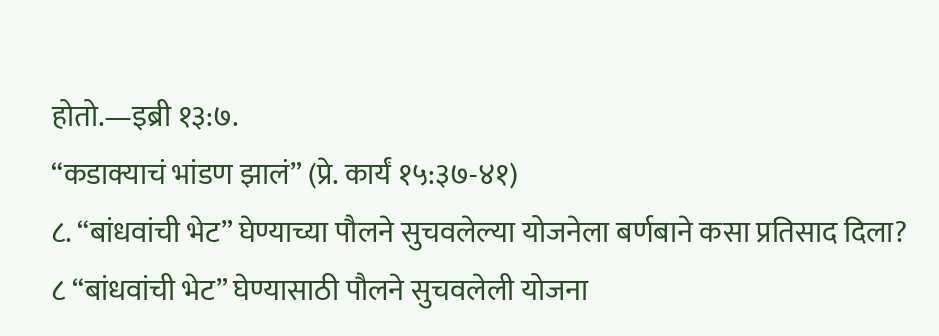होतो.—इब्री १३:७.
“कडाक्याचं भांडण झालं” (प्रे. कार्यं १५:३७-४१)
८. “बांधवांची भेट” घेण्याच्या पौलने सुचवलेल्या योजनेला बर्णबाने कसा प्रतिसाद दिला?
८ “बांधवांची भेट” घेण्यासाठी पौलने सुचवलेली योजना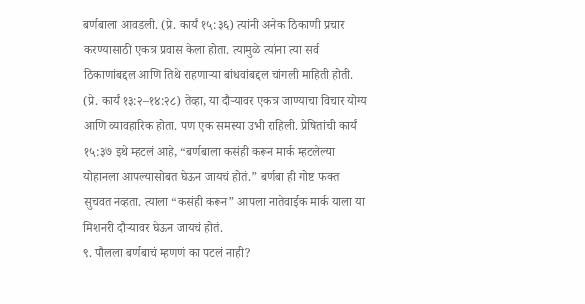बर्णबाला आवडली. (प्रे. कार्यं १५:३६) त्यांनी अनेक ठिकाणी प्रचार करण्यासाठी एकत्र प्रवास केला होता. त्यामुळे त्यांना त्या सर्व ठिकाणांबद्दल आणि तिथे राहणाऱ्या बांधवांबद्दल चांगली माहिती होती. (प्रे. कार्यं १३:२–१४:२८) तेव्हा, या दौऱ्यावर एकत्र जाण्याचा विचार योग्य आणि व्यावहारिक होता. पण एक समस्या उभी राहिली. प्रेषितांची कार्यं १५:३७ इथे म्हटलं आहे, “बर्णबाला कसंही करून मार्क म्हटलेल्या योहानला आपल्यासोबत घेऊन जायचं होतं.” बर्णबा ही गोष्ट फक्त सुचवत नव्हता. त्याला “कसंही करून” आपला नातेवाईक मार्क याला या मिशनरी दौऱ्यावर घेऊन जायचं होतं.
९. पौलला बर्णबाचं म्हणणं का पटलं नाही?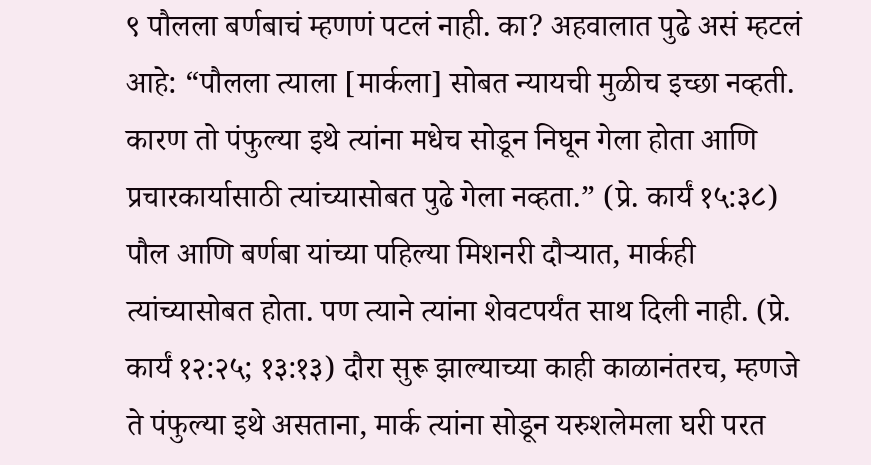९ पौलला बर्णबाचं म्हणणं पटलं नाही. का? अहवालात पुढे असं म्हटलं आहे: “पौलला त्याला [मार्कला] सोबत न्यायची मुळीच इच्छा नव्हती. कारण तो पंफुल्या इथे त्यांना मधेच सोडून निघून गेला होता आणि प्रचारकार्यासाठी त्यांच्यासोबत पुढे गेला नव्हता.” (प्रे. कार्यं १५:३८) पौल आणि बर्णबा यांच्या पहिल्या मिशनरी दौऱ्यात, मार्कही त्यांच्यासोबत होता. पण त्याने त्यांना शेवटपर्यंत साथ दिली नाही. (प्रे. कार्यं १२:२५; १३:१३) दौरा सुरू झाल्याच्या काही काळानंतरच, म्हणजे ते पंफुल्या इथे असताना, मार्क त्यांना सोडून यरुशलेमला घरी परत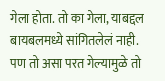गेला होता. तो का गेला, याबद्दल बायबलमध्ये सांगितलेलं नाही. पण तो असा परत गेल्यामुळे तो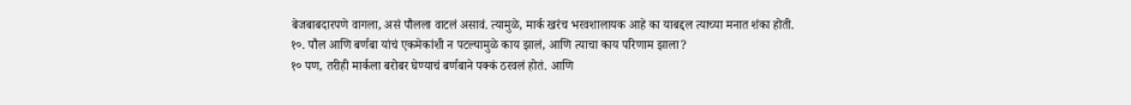बेजबाबदारपणे वागला, असं पौलला वाटलं असावं. त्यामुळे, मार्क खरंच भरवशालायक आहे का याबद्दल त्याच्या मनात शंका होती.
१०. पौल आणि बर्णबा यांचं एकमेकांशी न पटल्यामुळे काय झालं, आणि त्याचा काय परिणाम झाला?
१० पण, तरीही मार्कला बरोबर घेण्याचं बर्णबाने पक्कं ठरवलं होतं. आणि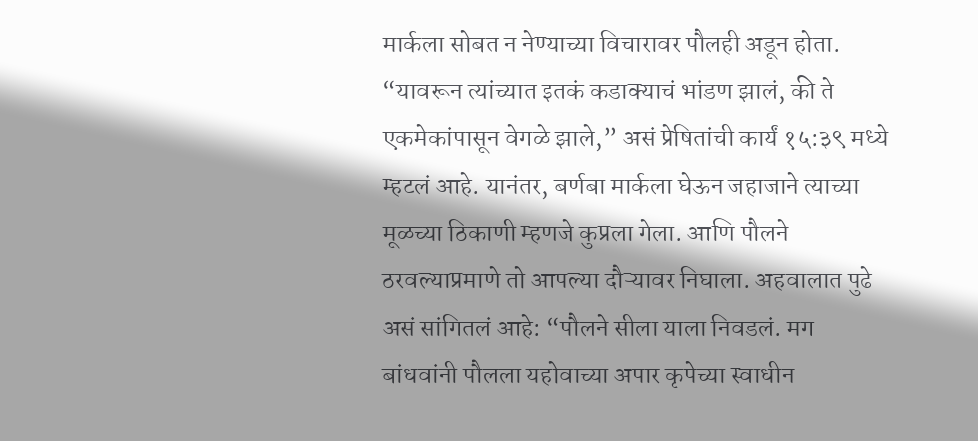मार्कला सोबत न नेण्याच्या विचारावर पौलही अडून होता. “यावरून त्यांच्यात इतकं कडाक्याचं भांडण झालं, की ते एकमेकांपासून वेगळे झाले,” असं प्रेषितांची कार्यं १५:३९ मध्ये म्हटलं आहे. यानंतर, बर्णबा मार्कला घेऊन जहाजाने त्याच्या मूळच्या ठिकाणी म्हणजे कुप्रला गेला. आणि पौलने ठरवल्याप्रमाणे तो आपल्या दौऱ्यावर निघाला. अहवालात पुढे असं सांगितलं आहे: “पौलने सीला याला निवडलं. मग बांधवांनी पौलला यहोवाच्या अपार कृपेच्या स्वाधीन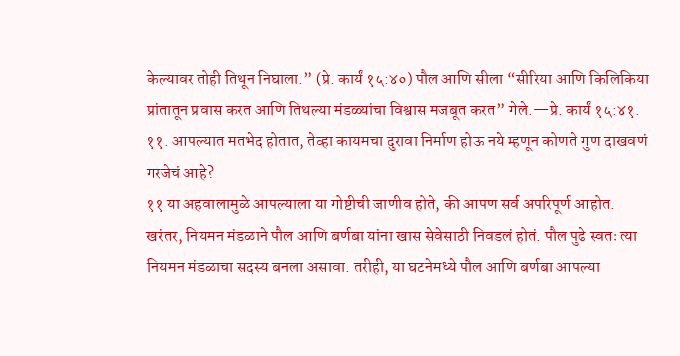केल्यावर तोही तिथून निघाला.” (प्रे. कार्यं १५:४०) पौल आणि सीला “सीरिया आणि किलिकिया प्रांतातून प्रवास करत आणि तिथल्या मंडळ्यांचा विश्वास मजबूत करत” गेले.—प्रे. कार्यं १५:४१.
११. आपल्यात मतभेद होतात, तेव्हा कायमचा दुरावा निर्माण होऊ नये म्हणून कोणते गुण दाखवणं गरजेचं आहे?
११ या अहवालामुळे आपल्याला या गोष्टीची जाणीव होते, की आपण सर्व अपरिपूर्ण आहोत. खरंतर, नियमन मंडळाने पौल आणि बर्णबा यांना खास सेवेसाठी निवडलं होतं. पौल पुढे स्वतः त्या नियमन मंडळाचा सदस्य बनला असावा. तरीही, या घटनेमध्ये पौल आणि बर्णबा आपल्या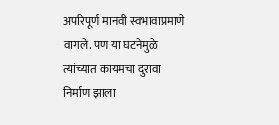अपरिपूर्ण मानवी स्वभावाप्रमाणे वागले. पण या घटनेमुळे त्यांच्यात कायमचा दुरावा निर्माण झाला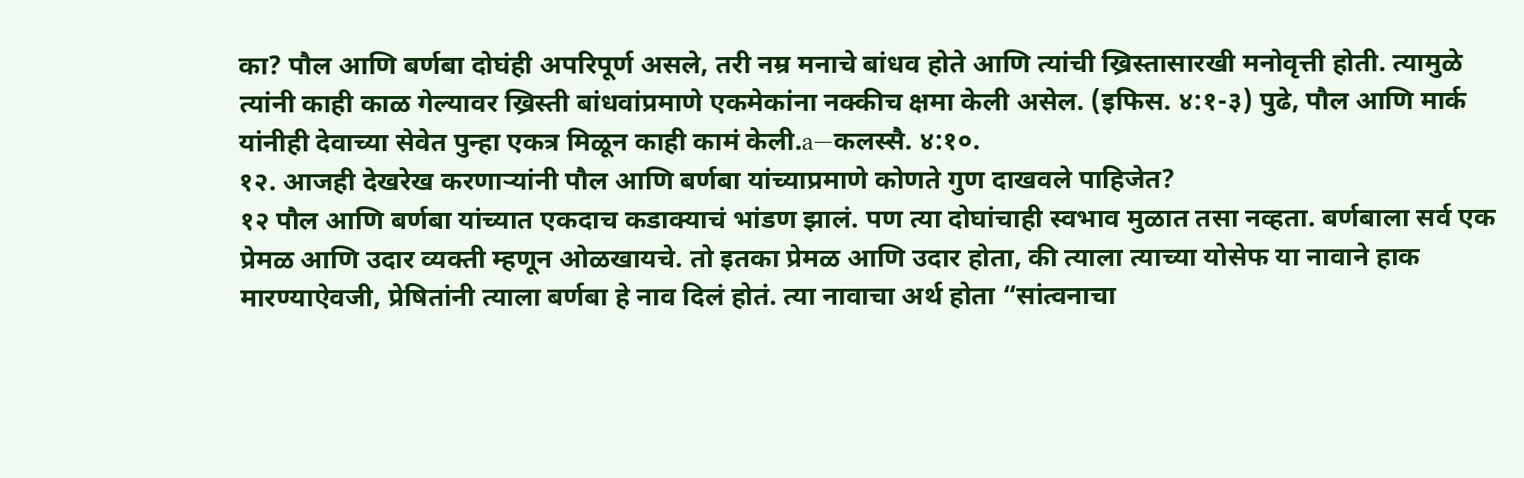का? पौल आणि बर्णबा दोघंही अपरिपूर्ण असले, तरी नम्र मनाचे बांधव होते आणि त्यांची ख्रिस्तासारखी मनोवृत्ती होती. त्यामुळे त्यांनी काही काळ गेल्यावर ख्रिस्ती बांधवांप्रमाणे एकमेकांना नक्कीच क्षमा केली असेल. (इफिस. ४:१-३) पुढे, पौल आणि मार्क यांनीही देवाच्या सेवेत पुन्हा एकत्र मिळून काही कामं केली.a—कलस्सै. ४:१०.
१२. आजही देखरेख करणाऱ्यांनी पौल आणि बर्णबा यांच्याप्रमाणे कोणते गुण दाखवले पाहिजेत?
१२ पौल आणि बर्णबा यांच्यात एकदाच कडाक्याचं भांडण झालं. पण त्या दोघांचाही स्वभाव मुळात तसा नव्हता. बर्णबाला सर्व एक प्रेमळ आणि उदार व्यक्ती म्हणून ओळखायचे. तो इतका प्रेमळ आणि उदार होता, की त्याला त्याच्या योसेफ या नावाने हाक मारण्याऐवजी, प्रेषितांनी त्याला बर्णबा हे नाव दिलं होतं. त्या नावाचा अर्थ होता “सांत्वनाचा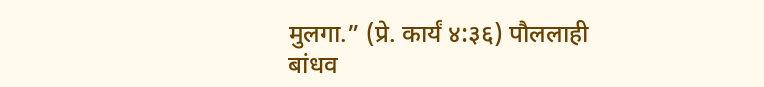मुलगा.” (प्रे. कार्यं ४:३६) पौललाही बांधव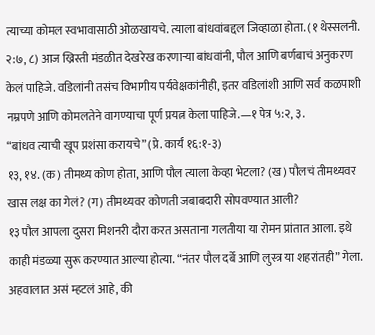त्याच्या कोमल स्वभावासाठी ओळखायचे. त्याला बांधवांबद्दल जिव्हाळा होता. (१ थेस्सलनी. २:७, ८) आज ख्रिस्ती मंडळीत देखरेख करणाऱ्या बांधवांनी, पौल आणि बर्णबाचं अनुकरण केलं पाहिजे. वडिलांनी तसंच विभागीय पर्यवेक्षकांनीही, इतर वडिलांशी आणि सर्व कळपाशी नम्रपणे आणि कोमलतेने वागण्याचा पूर्ण प्रयत्न केला पाहिजे.—१ पेत्र ५:२, ३.
“बांधव त्याची खूप प्रशंसा करायचे” (प्रे. कार्यं १६:१-३)
१३, १४. (क) तीमथ्य कोण होता, आणि पौल त्याला केव्हा भेटला? (ख) पौलचं तीमथ्यवर खास लक्ष का गेलं? (ग) तीमथ्यवर कोणती जबाबदारी सोपवण्यात आली?
१३ पौल आपला दुसरा मिशनरी दौरा करत असताना गलतीया या रोमन प्रांतात आला. इथे काही मंडळ्या सुरू करण्यात आल्या होत्या. “नंतर पौल दर्बे आणि लुस्त्र या शहरांतही” गेला. अहवालात असं म्हटलं आहे, की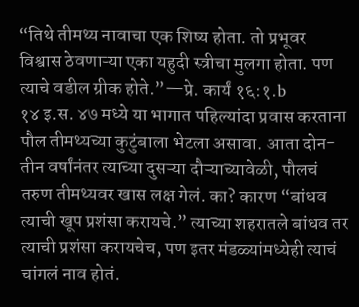“तिथे तीमथ्य नावाचा एक शिष्य होता. तो प्रभूवर विश्वास ठेवणाऱ्या एका यहुदी स्त्रीचा मुलगा होता. पण त्याचे वडील ग्रीक होते.”—प्रे. कार्यं १६:१.b
१४ इ.स. ४७ मध्ये या भागात पहिल्यांदा प्रवास करताना पौल तीमथ्यच्या कुटुंबाला भेटला असावा. आता दोन-तीन वर्षांनंतर त्याच्या दुसऱ्या दौऱ्याच्यावेळी, पौलचं तरुण तीमथ्यवर खास लक्ष गेलं. का? कारण “बांधव त्याची खूप प्रशंसा करायचे.” त्याच्या शहरातले बांधव तर त्याची प्रशंसा करायचेच, पण इतर मंडळ्यांमध्येही त्याचं चांगलं नाव होतं.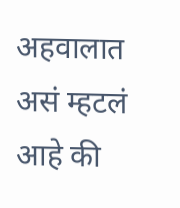अहवालात असं म्हटलं आहे की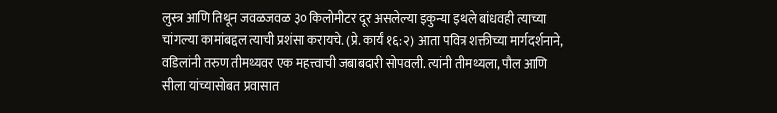लुस्त्र आणि तिथून जवळजवळ ३० किलोमीटर दूर असलेल्या इकुन्या इथले बांधवही त्याच्या चांगल्या कामांबद्दल त्याची प्रशंसा करायचे. (प्रे. कार्यं १६:२) आता पवित्र शक्तीच्या मार्गदर्शनाने, वडिलांनी तरुण तीमथ्यवर एक महत्त्वाची जबाबदारी सोपवली. त्यांनी तीमथ्यला, पौल आणि सीला यांच्यासोबत प्रवासात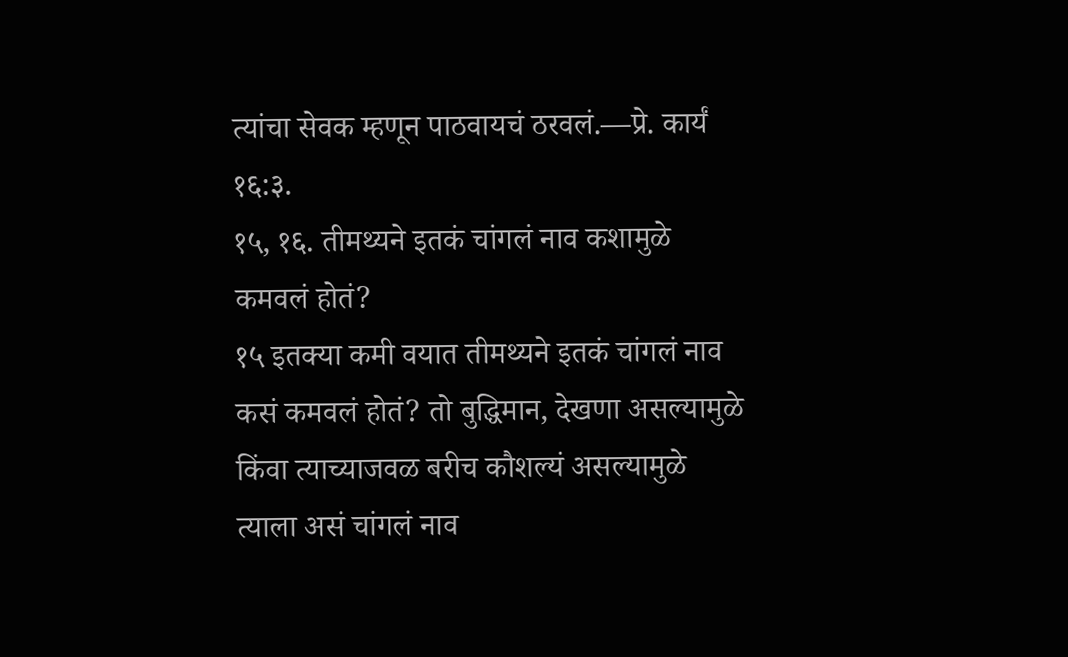त्यांचा सेवक म्हणून पाठवायचं ठरवलं.—प्रे. कार्यं १६:३.
१५, १६. तीमथ्यने इतकं चांगलं नाव कशामुळे कमवलं होतं?
१५ इतक्या कमी वयात तीमथ्यने इतकं चांगलं नाव कसं कमवलं होतं? तो बुद्धिमान, देखणा असल्यामुळे किंवा त्याच्याजवळ बरीच कौशल्यं असल्यामुळे त्याला असं चांगलं नाव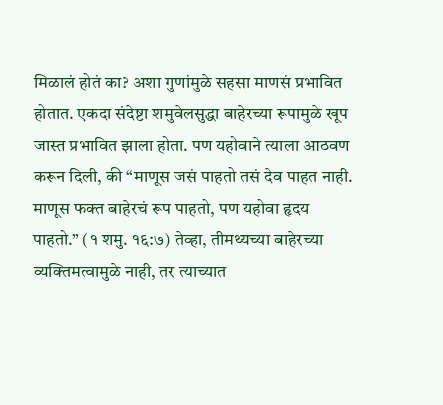मिळालं होतं का? अशा गुणांमुळे सहसा माणसं प्रभावित होतात. एकदा संदेष्टा शमुवेलसुद्धा बाहेरच्या रूपामुळे खूप जास्त प्रभावित झाला होता. पण यहोवाने त्याला आठवण करून दिली, की “माणूस जसं पाहतो तसं देव पाहत नाही. माणूस फक्त बाहेरचं रूप पाहतो, पण यहोवा हृदय पाहतो.” (१ शमु. १६:७) तेव्हा, तीमथ्यच्या बाहेरच्या व्यक्तिमत्वामुळे नाही, तर त्याच्यात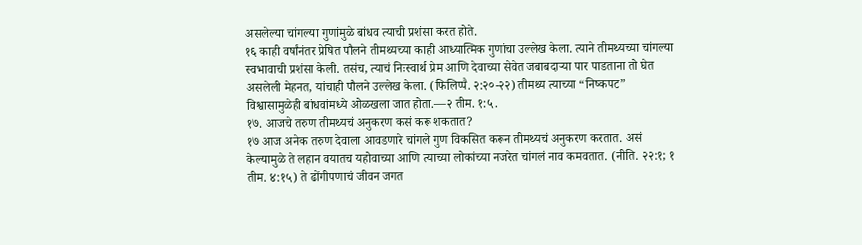असलेल्या चांगल्या गुणांमुळे बांधव त्याची प्रशंसा करत होते.
१६ काही वर्षांनंतर प्रेषित पौलने तीमथ्यच्या काही आध्यात्मिक गुणांचा उल्लेख केला. त्याने तीमथ्यच्या चांगल्या स्वभावाची प्रशंसा केली. तसंच, त्याचं निःस्वार्थ प्रेम आणि देवाच्या सेवेत जबाबदाऱ्या पार पाडताना तो घेत असलेली मेहनत, यांचाही पौलने उल्लेख केला. (फिलिप्पै. २:२०-२२) तीमथ्य त्याच्या “निष्कपट” विश्वासामुळेही बांधवांमध्ये ओळखला जात होता.—२ तीम. १:५.
१७. आजचे तरुण तीमथ्यचं अनुकरण कसं करू शकतात?
१७ आज अनेक तरुण देवाला आवडणारे चांगले गुण विकसित करून तीमथ्यचं अनुकरण करतात. असं केल्यामुळे ते लहान वयातच यहोवाच्या आणि त्याच्या लोकांच्या नजरेत चांगलं नाव कमवतात. (नीति. २२:१; १ तीम. ४:१५) ते ढोंगीपणाचं जीवन जगत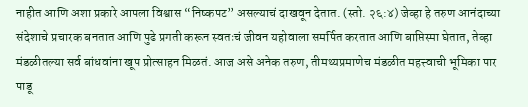नाहीत आणि अशा प्रकारे आपला विश्वास “निष्कपट” असल्याचं दाखवून देतात. (स्तो. २६:४) जेव्हा हे तरुण आनंदाच्या संदेशाचे प्रचारक बनतात आणि पुढे प्रगती करून स्वतःचं जीवन यहोवाला समर्पित करतात आणि बाप्तिस्मा घेतात, तेव्हा मंडळीतल्या सर्व बांधवांना खूप प्रोत्साहन मिळतं. आज असे अनेक तरुण, तीमथ्यप्रमाणेच मंडळीत महत्त्वाची भूमिका पार पाडू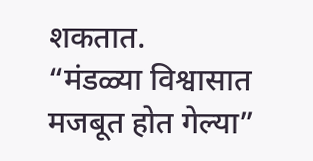शकतात.
“मंडळ्या विश्वासात मजबूत होत गेल्या”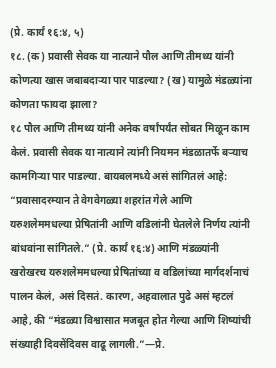(प्रे. कार्यं १६:४, ५)
१८. (क) प्रवासी सेवक या नात्याने पौल आणि तीमथ्य यांनी कोणत्या खास जबाबदाऱ्या पार पाडल्या? (ख) यामुळे मंडळ्यांना कोणता फायदा झाला?
१८ पौल आणि तीमथ्य यांनी अनेक वर्षांपर्यंत सोबत मिळून काम केलं. प्रवासी सेवक या नात्याने त्यांनी नियमन मंडळातर्फे बऱ्याच कामगिऱ्या पार पाडल्या. बायबलमध्ये असं सांगितलं आहे: “प्रवासादरम्यान ते वेगवेगळ्या शहरांत गेले आणि यरुशलेममधल्या प्रेषितांनी आणि वडिलांनी घेतलेले निर्णय त्यांनी बांधवांना सांगितले.” (प्रे. कार्यं १६:४) आणि मंडळ्यांनी खरोखरच यरुशलेममधल्या प्रेषितांच्या व वडिलांच्या मार्गदर्शनाचं पालन केलं, असं दिसतं. कारण, अहवालात पुढे असं म्हटलं आहे, की “मंडळ्या विश्वासात मजबूत होत गेल्या आणि शिष्यांची संख्याही दिवसेंदिवस वाढू लागली.”—प्रे.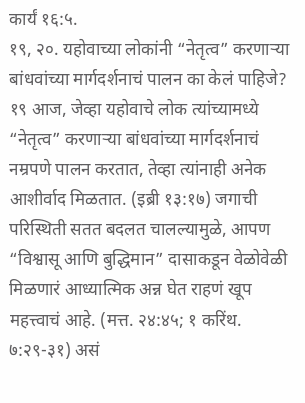कार्यं १६:५.
१९, २०. यहोवाच्या लोकांनी “नेतृत्व” करणाऱ्या बांधवांच्या मार्गदर्शनाचं पालन का केलं पाहिजे?
१९ आज, जेव्हा यहोवाचे लोक त्यांच्यामध्ये “नेतृत्व” करणाऱ्या बांधवांच्या मार्गदर्शनाचं नम्रपणे पालन करतात, तेव्हा त्यांनाही अनेक आशीर्वाद मिळतात. (इब्री १३:१७) जगाची परिस्थिती सतत बदलत चालल्यामुळे, आपण “विश्वासू आणि बुद्धिमान” दासाकडून वेळोवेळी मिळणारं आध्यात्मिक अन्न घेत राहणं खूप महत्त्वाचं आहे. (मत्त. २४:४५; १ करिंथ. ७:२९-३१) असं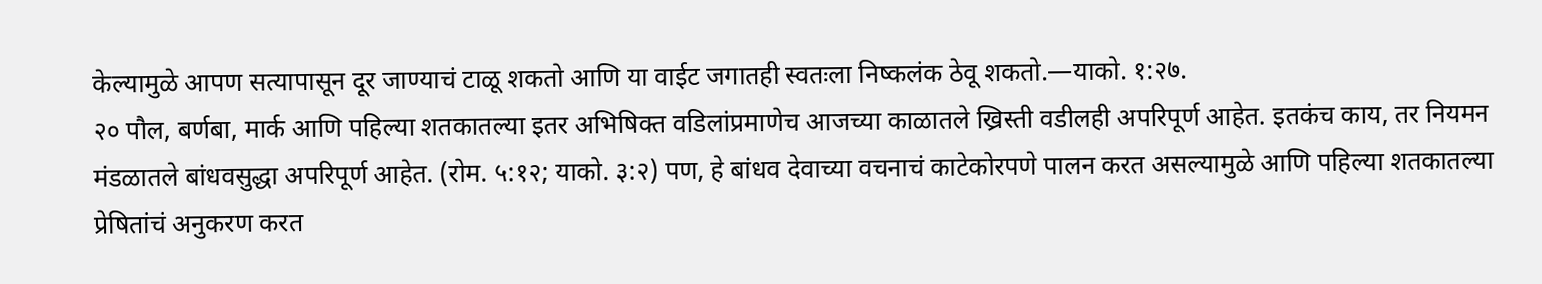केल्यामुळे आपण सत्यापासून दूर जाण्याचं टाळू शकतो आणि या वाईट जगातही स्वतःला निष्कलंक ठेवू शकतो.—याको. १:२७.
२० पौल, बर्णबा, मार्क आणि पहिल्या शतकातल्या इतर अभिषिक्त वडिलांप्रमाणेच आजच्या काळातले ख्रिस्ती वडीलही अपरिपूर्ण आहेत. इतकंच काय, तर नियमन मंडळातले बांधवसुद्धा अपरिपूर्ण आहेत. (रोम. ५:१२; याको. ३:२) पण, हे बांधव देवाच्या वचनाचं काटेकोरपणे पालन करत असल्यामुळे आणि पहिल्या शतकातल्या प्रेषितांचं अनुकरण करत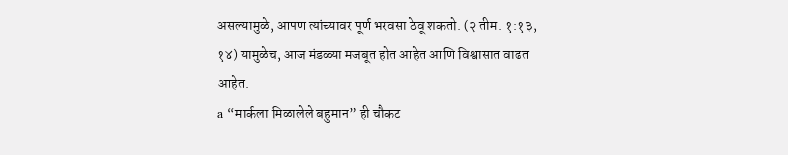असल्यामुळे, आपण त्यांच्यावर पूर्ण भरवसा ठेवू शकतो. (२ तीम. १:१३, १४) यामुळेच, आज मंडळ्या मजबूत होत आहेत आणि विश्वासात वाढत आहेत.
a “मार्कला मिळालेले बहुमान” ही चौकट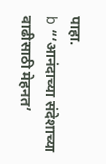पाहा.
b “‘आनंदाच्या संदेशाच्या वाढीसाठी मेहनत’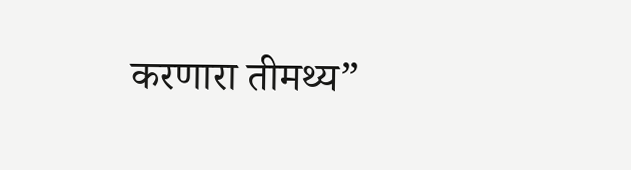करणारा तीमथ्य”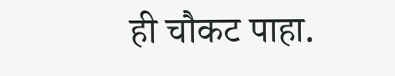ही चौकट पाहा.